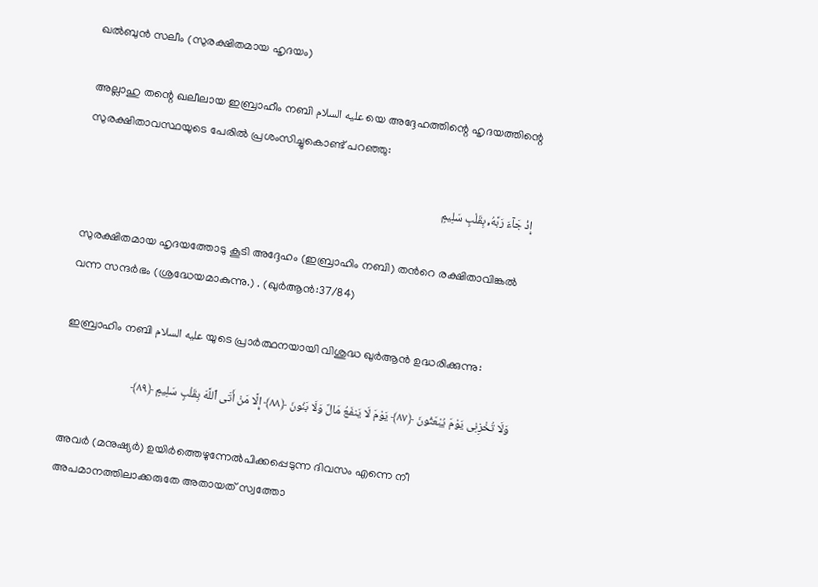ഖൽബുൻ സലീം (സുരക്ഷിതമായ ഹൃദയം)

അല്ലാഹു തന്റെ ഖലീലായ ഇബ്രാഹീം നബി عليه السلام യെ അദ്ദേഹത്തിന്റെ ഹൃദയത്തിന്റെ സുരക്ഷിതാവസ്ഥയുടെ പേരിൽ പ്രശംസിച്ചുകൊണ്ട് പറഞ്ഞു:

إِذْ جَآءَ رَبَّهُۥ بِقَلْبٍ سَلِيمٍ

സുരക്ഷിതമായ ഹൃദയത്തോടു കൂടി അദ്ദേഹം (ഇബ്രാഹിം നബി) തന്‍റെ രക്ഷിതാവിങ്കല്‍ വന്ന സന്ദര്‍ഭം (ശ്രദ്ധേയമാകുന്നു.) . (ഖുർആൻ:37/84)

ഇബ്രാഹിം നബി عليه السلام യുടെ പ്രാര്‍ത്ഥനയായി വിശുദ്ധ ഖുര്‍ആൻ ഉദ്ധരിക്കുന്നു:

وَلَا تُخْزِنِى يَوْمَ يُبْعَثُونَ ﴿٨٧﴾ يَوْمَ لَا يَنفَعُ مَالٌ وَلَا بَنُونَ ﴿٨٨﴾ إِلَّا مَنْ أَتَى ٱللَّهَ بِقَلْبٍ سَلِيمٍ ﴿٨٩﴾

അവര്‍ (മനുഷ്യര്‍) ഉയിര്‍ത്തെഴുന്നേല്‍പിക്കപ്പെടുന്ന ദിവസം എന്നെ നീ അപമാനത്തിലാക്കരുതേ അതായത് സ്വത്തോ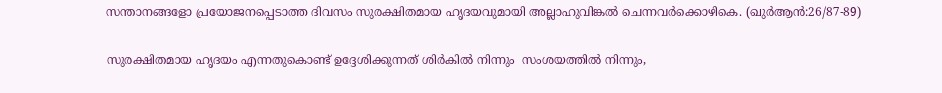സന്താനങ്ങളോ പ്രയോജനപ്പെടാത്ത ദിവസം സുരക്ഷിതമായ ഹൃദയവുമായി അല്ലാഹുവിങ്കല്‍ ‍ചെന്നവര്‍ക്കൊഴികെ. (ഖുർആൻ:26/87-89)

സുരക്ഷിതമായ ഹൃദയം എന്നതുകൊണ്ട് ഉദ്ദേശിക്കുന്നത് ശിര്‍കിൽ നിന്നും  സംശയത്തിൽ നിന്നും,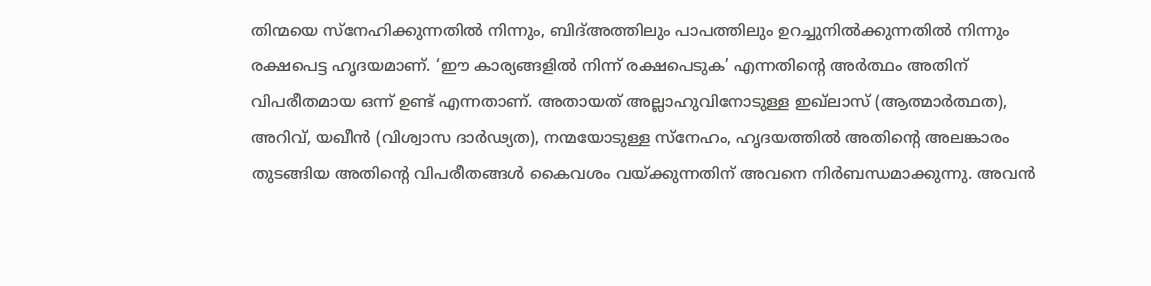തിന്മയെ സ്നേഹിക്കുന്നതിൽ നിന്നും, ബിദ്അത്തിലും പാപത്തിലും ഉറച്ചുനിൽക്കുന്നതിൽ നിന്നും രക്ഷപെട്ട ഹൃദയമാണ്. ‘ഈ കാര്യങ്ങളിൽ നിന്ന് രക്ഷപെടുക’ എന്നതിന്റെ അർത്ഥം അതിന് വിപരീതമായ ഒന്ന് ഉണ്ട് എന്നതാണ്. അതായത് അല്ലാഹുവിനോടുള്ള ഇഖ്ലാസ് (ആത്മാർത്ഥത), അറിവ്, യഖീൻ (വിശ്വാസ ദാര്‍ഢ്യത), നന്മയോടുള്ള സ്നേഹം, ഹൃദയത്തിൽ അതിന്റെ അലങ്കാരം തുടങ്ങിയ അതിന്റെ വിപരീതങ്ങൾ കൈവശം വയ്ക്കുന്നതിന് അവനെ നിർബന്ധമാക്കുന്നു. അവൻ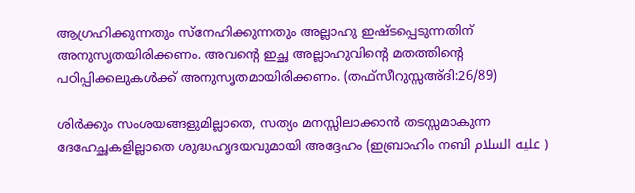ആഗ്രഹിക്കുന്നതും സ്നേഹിക്കുന്നതും അല്ലാഹു ഇഷ്ടപ്പെടുന്നതിന് അനുസൃതയിരിക്കണം. അവന്റെ ഇച്ഛ അല്ലാഹുവിന്റെ മതത്തിന്റെ പഠിപ്പിക്കലുകൾക്ക് അനുസൃതമായിരിക്കണം. (തഫ്സീറുസ്സഅ്ദി:26/89)

ശിർക്കും സംശയങ്ങളുമില്ലാതെ, സത്യം മനസ്സിലാക്കാൻ തടസ്സമാകുന്ന ദേഹേച്ഛകളില്ലാതെ ശുദ്ധഹൃദയവുമായി അദ്ദേഹം (ഇബ്രാഹിം നബി عليه السلام )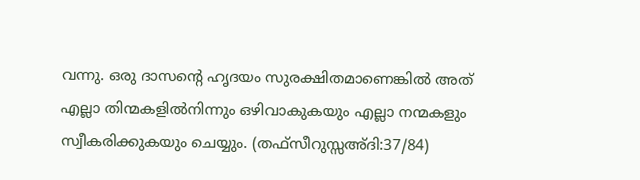വന്നു. ഒരു ദാസന്റെ ഹൃദയം സുരക്ഷിതമാണെങ്കിൽ അത് എല്ലാ തിന്മകളിൽനിന്നും ഒഴിവാകുകയും എല്ലാ നന്മകളും സ്വീകരിക്കുകയും ചെയ്യും. (തഫ്സീറുസ്സഅ്ദി:37/84)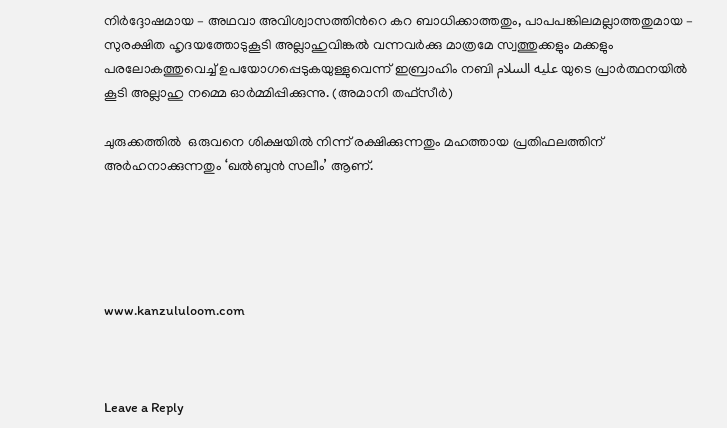നിര്‍ദ്ദോഷമായ – അഥവാ അവിശ്വാസത്തിന്‍റെ കറ ബാധിക്കാത്തതും, പാപപങ്കിലമല്ലാത്തതുമായ – സുരക്ഷിത ഹൃദയത്തോടുകൂടി അല്ലാഹുവിങ്കല്‍ വന്നവര്‍ക്കു മാത്രമേ സ്വത്തുക്കളും മക്കളും പരലോകത്തുവെച്ച് ഉപയോഗപ്പെടുകയുള്ളുവെന്ന് ഇബ്രാഹിം നബി عليه السلام യുടെ പ്രാര്‍ത്ഥനയില്‍ കൂടി അല്ലാഹു നമ്മെ ഓര്‍മ്മിപ്പിക്കുന്നു. (അമാനി തഫ്സീര്‍)

ചുരുക്കത്തിൽ  ഒരുവനെ ശിക്ഷയിൽ നിന്ന് രക്ഷിക്കുന്നതും മഹത്തായ പ്രതിഫലത്തിന് അർഹനാക്കുന്നതും ‘ഖൽബുൻ സലീം’ ആണ്.





www.kanzululoom.com



Leave a Reply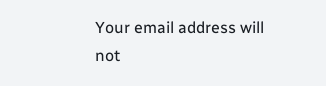Your email address will not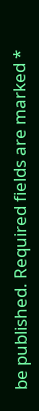be published. Required fields are marked *